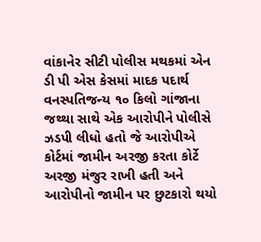વાંકાનેર સીટી પોલીસ મથકમાં એન ડી પી એસ કેસમાં માદક પદાર્થ વનસ્પતિજન્ય ૧૦ કિલો ગાંજાના જથ્થા સાથે એક આરોપીને પોલીસે ઝડપી લીધો હતો જે આરોપીએ કોર્ટમાં જામીન અરજી કરતા કોર્ટે અરજી મંજુર રાખી હતી અને આરોપીનો જામીન પર છુટકારો થયો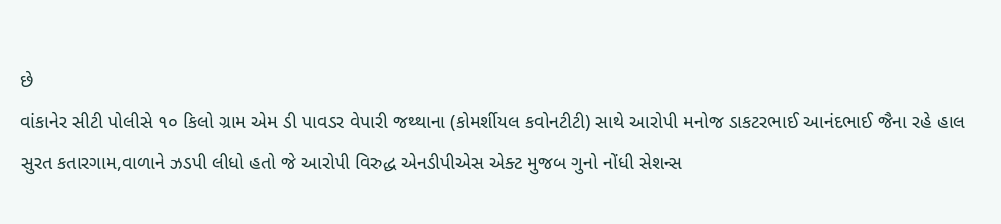છે
વાંકાનેર સીટી પોલીસે ૧૦ કિલો ગ્રામ એમ ડી પાવડર વેપારી જથ્થાના (કોમર્શીયલ કવોનટીટી) સાથે આરોપી મનોજ ડાકટરભાઈ આનંદભાઈ જૈના રહે હાલ સુરત કતારગામ,વાળાને ઝડપી લીધો હતો જે આરોપી વિરુદ્ધ એનડીપીએસ એક્ટ મુજબ ગુનો નોંધી સેશન્સ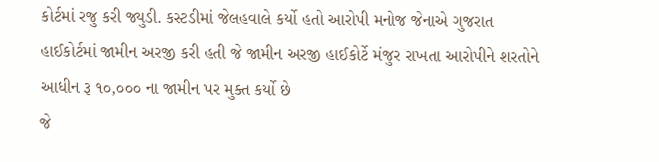કોર્ટમાં રજુ કરી જ્યુડી. કસ્ટડીમાં જેલહવાલે કર્યો હતો આરોપી મનોજ જેનાએ ગુજરાત હાઈકોર્ટમાં જામીન અરજી કરી હતી જે જામીન અરજી હાઈકોર્ટે મંજુર રાખતા આરોપીને શરતોને આધીન રૂ ૧૦,૦૦૦ ના જામીન પર મુક્ત કર્યો છે
જે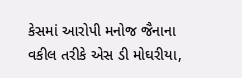કેસમાં આરોપી મનોજ જૈનાના વકીલ તરીકે એસ ડી મોઘરીયા,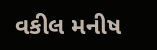વકીલ મનીષ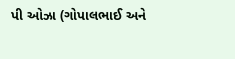પી ઓઝા (ગોપાલભાઈ અને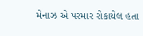મેનાઝ એ પરમાર રોકાયેલ હતા